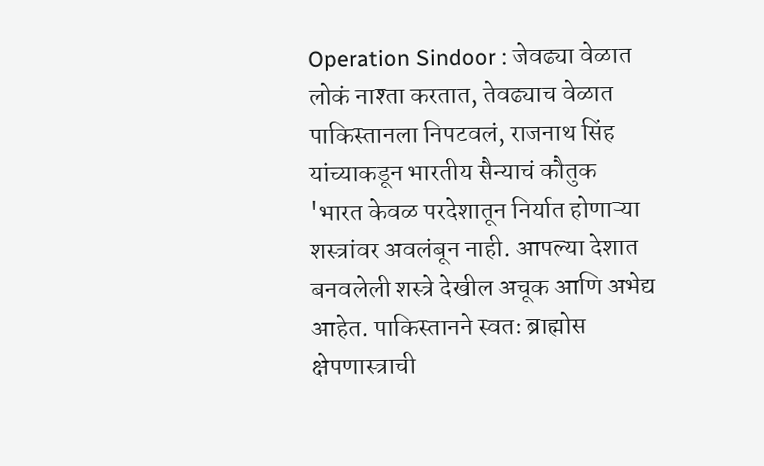Operation Sindoor : जेवढ्या वेळात लोकं नाश्ता करतात, तेवढ्याच वेळात पाकिस्तानला निपटवलं, राजनाथ सिंह यांच्याकडून भारतीय सैन्याचं कौतुक
'भारत केवळ परदेशातून निर्यात होणाऱ्या शस्त्रांवर अवलंबून नाही. आपल्या देशात बनवलेली शस्त्रे देखील अचूक आणि अभेद्य आहेत. पाकिस्तानने स्वतः ब्राह्मोस क्षेपणास्त्राची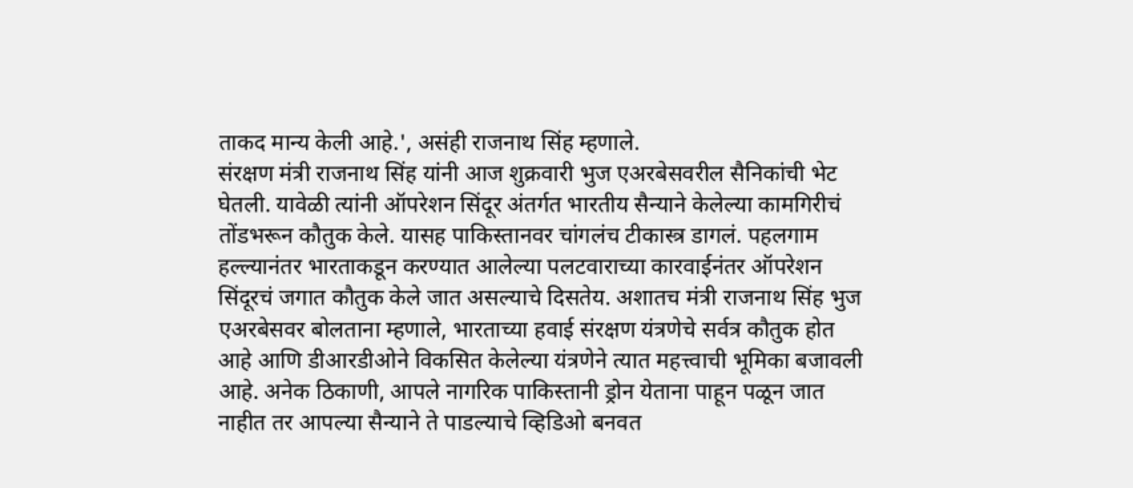ताकद मान्य केली आहे.', असंही राजनाथ सिंह म्हणाले.
संरक्षण मंत्री राजनाथ सिंह यांनी आज शुक्रवारी भुज एअरबेसवरील सैनिकांची भेट घेतली. यावेळी त्यांनी ऑपरेशन सिंदूर अंतर्गत भारतीय सैन्याने केलेल्या कामगिरीचं तोंडभरून कौतुक केले. यासह पाकिस्तानवर चांगलंच टीकास्त्र डागलं. पहलगाम हल्ल्यानंतर भारताकडून करण्यात आलेल्या पलटवाराच्या कारवाईनंतर ऑपरेशन सिंदूरचं जगात कौतुक केले जात असल्याचे दिसतेय. अशातच मंत्री राजनाथ सिंह भुज एअरबेसवर बोलताना म्हणाले, भारताच्या हवाई संरक्षण यंत्रणेचे सर्वत्र कौतुक होत आहे आणि डीआरडीओने विकसित केलेल्या यंत्रणेने त्यात महत्त्वाची भूमिका बजावली आहे. अनेक ठिकाणी, आपले नागरिक पाकिस्तानी ड्रोन येताना पाहून पळून जात नाहीत तर आपल्या सैन्याने ते पाडल्याचे व्हिडिओ बनवत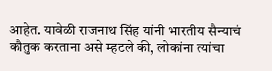आहेत. यावेळी राजनाथ सिंह यांनी भारतीय सैन्याचं कौतुक करताना असे म्हटले की, लोकांना त्यांचा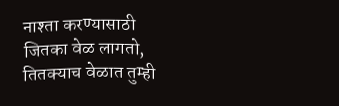नाश्ता करण्यासाठी जितका वेळ लागतो, तितक्याच वेळात तुम्ही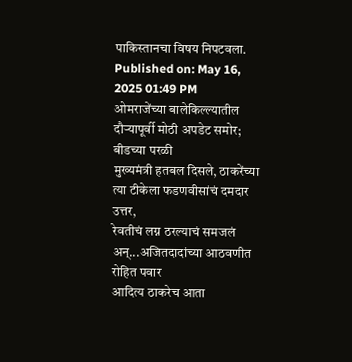पाकिस्तानचा विषय निपटवला.
Published on: May 16, 2025 01:49 PM
ओमराजेंच्या बालेकिल्ल्यातील दौऱ्यापूर्वी मोठी अपडेट समोर; बीडच्या परळी
मुख्यमंत्री हतबल दिसले, ठाकरेंच्या त्या टीकेला फडणवीसांचं दमदार उत्तर,
रेवतीचं लग्न ठरल्याचं समजलं अन्...अजितदादांच्या आठवणीत रोहित पवार
आदित्य ठाकरेच आता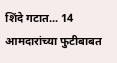शिंदे गटात... 14 आमदारांच्या फुटीबाबत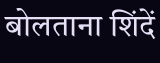बोलताना शिंदें